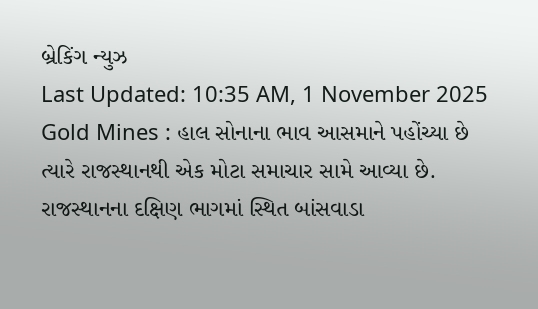બ્રેકિંગ ન્યુઝ
Last Updated: 10:35 AM, 1 November 2025
Gold Mines : હાલ સોનાના ભાવ આસમાને પહોંચ્યા છે ત્યારે રાજસ્થાનથી એક મોટા સમાચાર સામે આવ્યા છે. રાજસ્થાનના દક્ષિણ ભાગમાં સ્થિત બાંસવાડા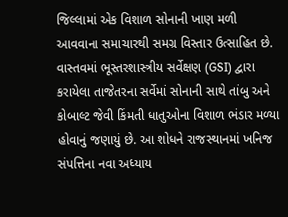જિલ્લામાં એક વિશાળ સોનાની ખાણ મળી આવવાના સમાચારથી સમગ્ર વિસ્તાર ઉત્સાહિત છે. વાસ્તવમાં ભૂસ્તરશાસ્ત્રીય સર્વેક્ષણ (GSI) દ્વારા કરાયેલા તાજેતરના સર્વેમાં સોનાની સાથે તાંબુ અને કોબાલ્ટ જેવી કિંમતી ધાતુઓના વિશાળ ભંડાર મળ્યા હોવાનું જણાયું છે. આ શોધને રાજસ્થાનમાં ખનિજ સંપત્તિના નવા અધ્યાય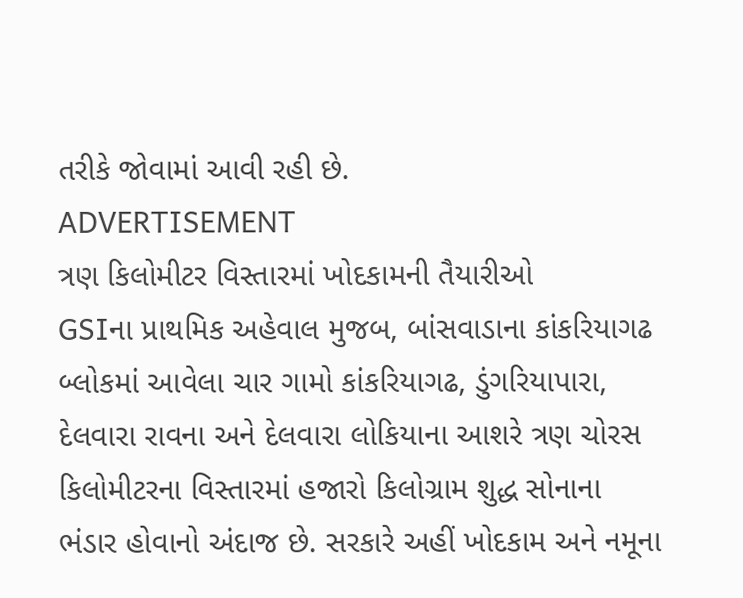તરીકે જોવામાં આવી રહી છે.
ADVERTISEMENT
ત્રણ કિલોમીટર વિસ્તારમાં ખોદકામની તૈયારીઓ
GSIના પ્રાથમિક અહેવાલ મુજબ, બાંસવાડાના કાંકરિયાગઢ બ્લોકમાં આવેલા ચાર ગામો કાંકરિયાગઢ, ડુંગરિયાપારા, દેલવારા રાવના અને દેલવારા લોકિયાના આશરે ત્રણ ચોરસ કિલોમીટરના વિસ્તારમાં હજારો કિલોગ્રામ શુદ્ધ સોનાના ભંડાર હોવાનો અંદાજ છે. સરકારે અહીં ખોદકામ અને નમૂના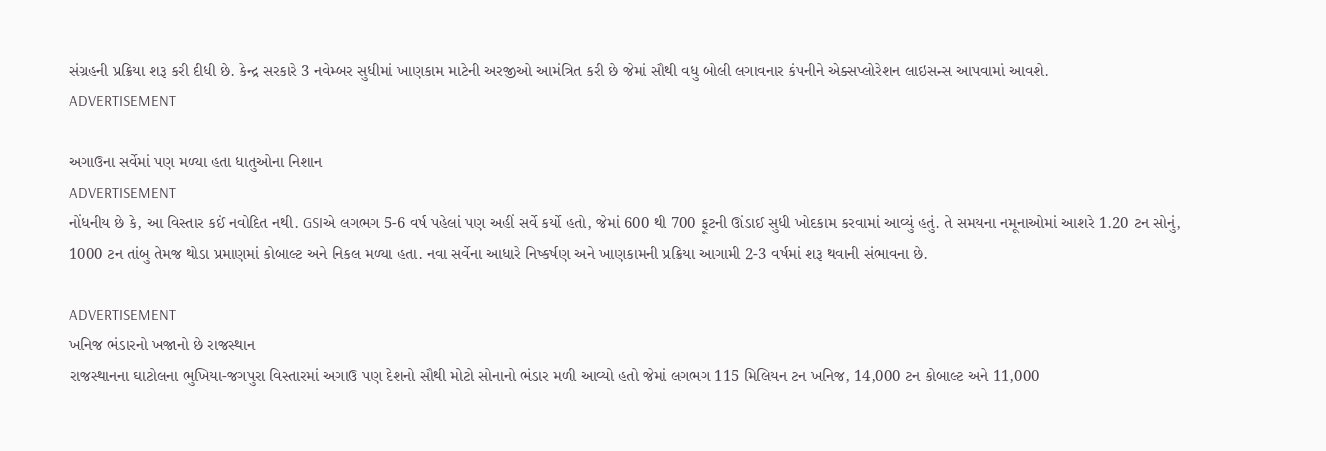સંગ્રહની પ્રક્રિયા શરૂ કરી દીધી છે. કેન્દ્ર સરકારે 3 નવેમ્બર સુધીમાં ખાણકામ માટેની અરજીઓ આમંત્રિત કરી છે જેમાં સૌથી વધુ બોલી લગાવનાર કંપનીને એક્સપ્લોરેશન લાઇસન્સ આપવામાં આવશે.
ADVERTISEMENT

અગાઉના સર્વેમાં પણ મળ્યા હતા ધાતુઓના નિશાન
ADVERTISEMENT
નોંધનીય છે કે, આ વિસ્તાર કઈં નવોદિત નથી. GSIએ લગભગ 5-6 વર્ષ પહેલાં પણ અહીં સર્વે કર્યો હતો, જેમાં 600 થી 700 ફૂટની ઊંડાઈ સુધી ખોદકામ કરવામાં આવ્યું હતું. તે સમયના નમૂનાઓમાં આશરે 1.20 ટન સોનું, 1000 ટન તાંબુ તેમજ થોડા પ્રમાણમાં કોબાલ્ટ અને નિકલ મળ્યા હતા. નવા સર્વેના આધારે નિષ્કર્ષણ અને ખાણકામની પ્રક્રિયા આગામી 2-3 વર્ષમાં શરૂ થવાની સંભાવના છે.

ADVERTISEMENT
ખનિજ ભંડારનો ખજાનો છે રાજસ્થાન
રાજસ્થાનના ઘાટોલના ભુખિયા-જગપુરા વિસ્તારમાં અગાઉ પણ દેશનો સૌથી મોટો સોનાનો ભંડાર મળી આવ્યો હતો જેમાં લગભગ 115 મિલિયન ટન ખનિજ, 14,000 ટન કોબાલ્ટ અને 11,000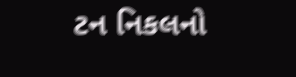ટન નિકલનો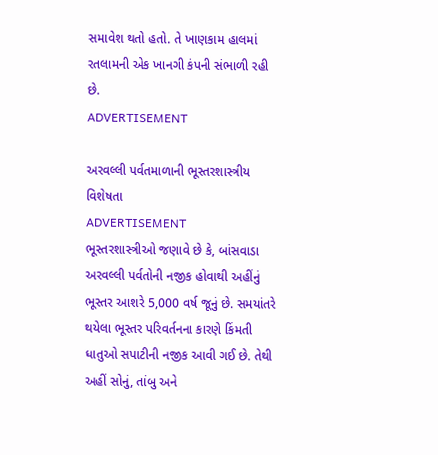સમાવેશ થતો હતો. તે ખાણકામ હાલમાં રતલામની એક ખાનગી કંપની સંભાળી રહી છે.
ADVERTISEMENT

અરવલ્લી પર્વતમાળાની ભૂસ્તરશાસ્ત્રીય વિશેષતા
ADVERTISEMENT
ભૂસ્તરશાસ્ત્રીઓ જણાવે છે કે, બાંસવાડા અરવલ્લી પર્વતોની નજીક હોવાથી અહીંનું ભૂસ્તર આશરે 5,000 વર્ષ જૂનું છે. સમયાંતરે થયેલા ભૂસ્તર પરિવર્તનના કારણે કિંમતી ધાતુઓ સપાટીની નજીક આવી ગઈ છે. તેથી અહીં સોનું, તાંબુ અને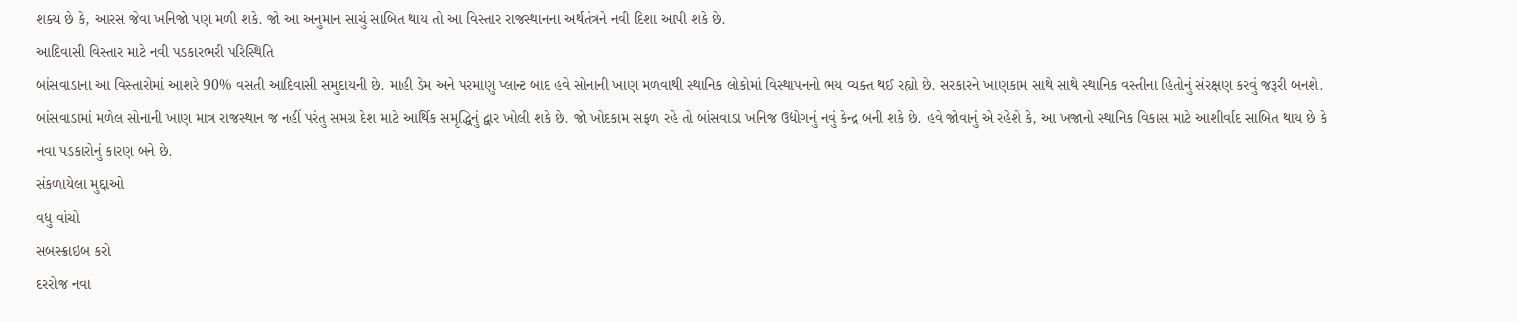શક્ય છે કે, આરસ જેવા ખનિજો પણ મળી શકે. જો આ અનુમાન સાચું સાબિત થાય તો આ વિસ્તાર રાજસ્થાનના અર્થતંત્રને નવી દિશા આપી શકે છે.
આદિવાસી વિસ્તાર માટે નવી પડકારભરી પરિસ્થિતિ
બાંસવાડાના આ વિસ્તારોમાં આશરે 90% વસતી આદિવાસી સમુદાયની છે. માહી ડેમ અને પરમાણુ પ્લાન્ટ બાદ હવે સોનાની ખાણ મળવાથી સ્થાનિક લોકોમાં વિસ્થાપનનો ભય વ્યક્ત થઈ રહ્યો છે. સરકારને ખાણકામ સાથે સાથે સ્થાનિક વસ્તીના હિતોનું સંરક્ષણ કરવું જરૂરી બનશે. બાંસવાડામાં મળેલ સોનાની ખાણ માત્ર રાજસ્થાન જ નહીં પરંતુ સમગ્ર દેશ માટે આર્થિક સમૃદ્ધિનું દ્વાર ખોલી શકે છે. જો ખોદકામ સફળ રહે તો બાંસવાડા ખનિજ ઉદ્યોગનું નવું કેન્દ્ર બની શકે છે. હવે જોવાનું એ રહેશે કે, આ ખજાનો સ્થાનિક વિકાસ માટે આશીર્વાદ સાબિત થાય છે કે નવા પડકારોનું કારણ બને છે.
સંકળાયેલા મુદ્દાઓ
વધુ વાંચો
સબસ્ક્રાઇબ કરો
દરરોજ નવા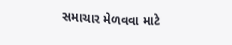સમાચાર મેળવવા માટે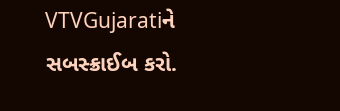VTVGujaratiને સબસ્ક્રાઈબ કરો.